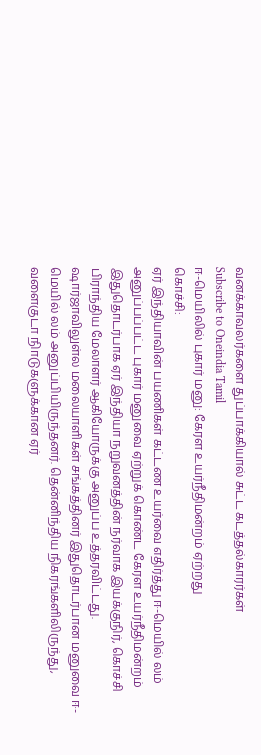வனக்காவலர்களை துப்பாக்கியால் சுட்ட கடத்தல்காரர்கள்
Subscribe to Oneindia Tamil
ஈ-மெயிலில் புகார் மனு: கேரள உயர்நீதிமன்றம் ஏற்றது
கொச்சி:
ஏர் இந்தியாவின் பயணிகள் கட்டண உயர்வை எதிர்த்து ஈ-மெயில் லம் அனுப்பப்பட்ட புகார் மனுவை ஏற்றுக் கொண்ட கேரள உயர்நீதிமன்றம் இதுதொடர்பாக ஏர் இந்தியா நறுவனத்தின் நர்வாக இயக்குநிர், கொச்சி பிராந்திய மேலாளர் ஆகியோருக்கு அனுப்ப உத்தரவிட்டது.
ஷார்ஜாவிலுள்ல மலையாளிகள் சங்கத்தினர் இதுதொடர்பான மனுவை ஈ-மெயில் லம் அனுப்பியிருந்தனர். தென்னிந்திய நிகரங்களிலிருந்து, வளைகுடா நிாடுகளுக்கான ஏர்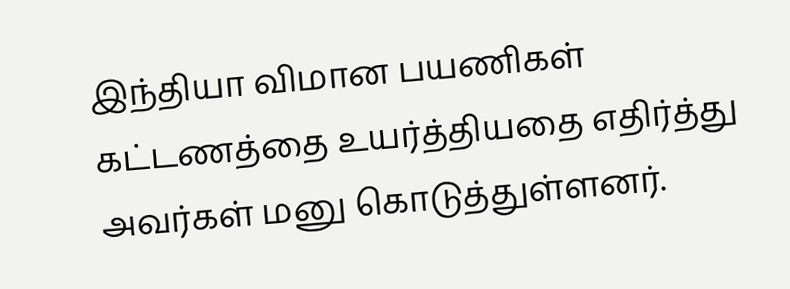இந்தியா விமான பயணிகள் கட்டணத்தை உயர்த்தியதை எதிர்த்து அவர்கள் மனு கொடுத்துள்ளனர்.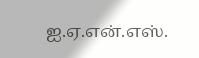ஐ.ஏ.என்.எஸ்.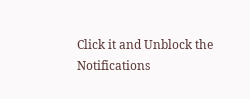Click it and Unblock the Notifications